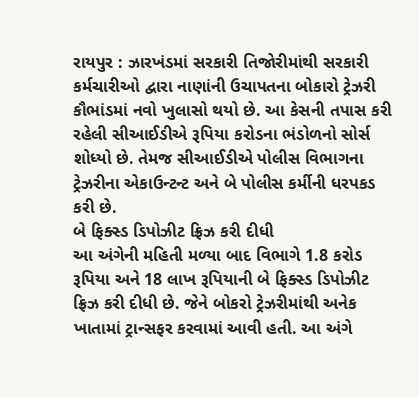રાયપુર : ઝારખંડમાં સરકારી તિજોરીમાંથી સરકારી કર્મચારીઓ દ્વારા નાણાંની ઉચાપતના બોકારો ટ્રેઝરી કૌભાંડમાં નવો ખુલાસો થયો છે. આ કેસની તપાસ કરી રહેલી સીઆઈડીએ રૂપિયા કરોડના ભંડોળનો સોર્સ શોધ્યો છે. તેમજ સીઆઈડીએ પોલીસ વિભાગના ટ્રેઝરીના એકાઉન્ટન્ટ અને બે પોલીસ કર્મીની ધરપકડ કરી છે.
બે ફિક્સ્ડ ડિપોઝીટ ફ્રિઝ કરી દીધી
આ અંગેની મહિતી મળ્યા બાદ વિભાગે 1.8 કરોડ રૂપિયા અને 18 લાખ રૂપિયાની બે ફિક્સ્ડ ડિપોઝીટ ફ્રિઝ કરી દીધી છે. જેને બોકરો ટ્રેઝરીમાંથી અનેક ખાતામાં ટ્રાન્સફર કરવામાં આવી હતી. આ અંગે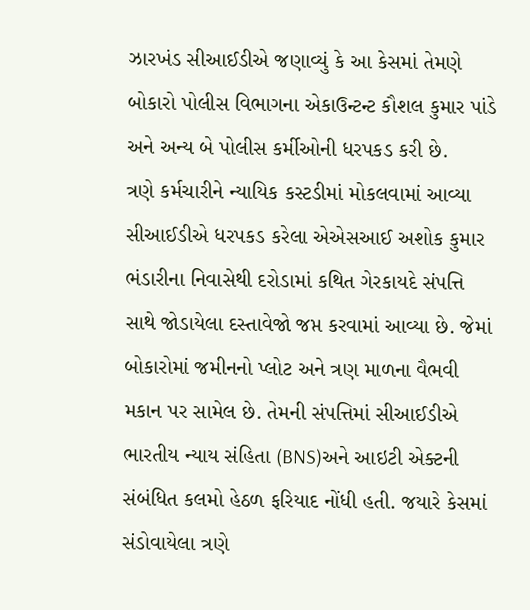ઝારખંડ સીઆઈડીએ જણાવ્યું કે આ કેસમાં તેમણે બોકારો પોલીસ વિભાગના એકાઉન્ટન્ટ કૌશલ કુમાર પાંડે અને અન્ય બે પોલીસ કર્મીઓની ધરપકડ કરી છે.
ત્રણે કર્મચારીને ન્યાયિક કસ્ટડીમાં મોકલવામાં આવ્યા
સીઆઈડીએ ધરપકડ કરેલા એએસઆઈ અશોક કુમાર ભંડારીના નિવાસેથી દરોડામાં કથિત ગેરકાયદે સંપત્તિ સાથે જોડાયેલા દસ્તાવેજો જપ્ત કરવામાં આવ્યા છે. જેમાં બોકારોમાં જમીનનો પ્લોટ અને ત્રણ માળના વૈભવી મકાન પર સામેલ છે. તેમની સંપત્તિમાં સીઆઈડીએ ભારતીય ન્યાય સંહિતા (BNS)અને આઇટી એક્ટની સંબંધિત કલમો હેઠળ ફરિયાદ નોંધી હતી. જયારે કેસમાં સંડોવાયેલા ત્રણે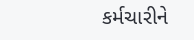કર્મચારીને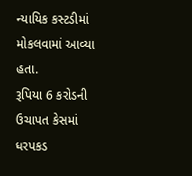ન્યાયિક કસ્ટડીમાં મોકલવામાં આવ્યા હતા.
રૂપિયા 6 કરોડની ઉચાપત કેસમાં ધરપકડ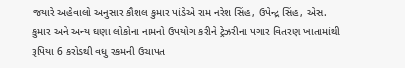જયારે અહેવાલો અનુસાર કૌશલ કુમાર પાંડેએ રામ નરેશ સિંહ, ઉપેન્દ્ર સિંહ, એસ. કુમાર અને અન્ય ઘણા લોકોના નામનો ઉપયોગ કરીને ટ્રેઝરીના પગાર વિતરણ ખાતામાંથી રૂપિયા 6 કરોડથી વધુ રકમની ઉચાપત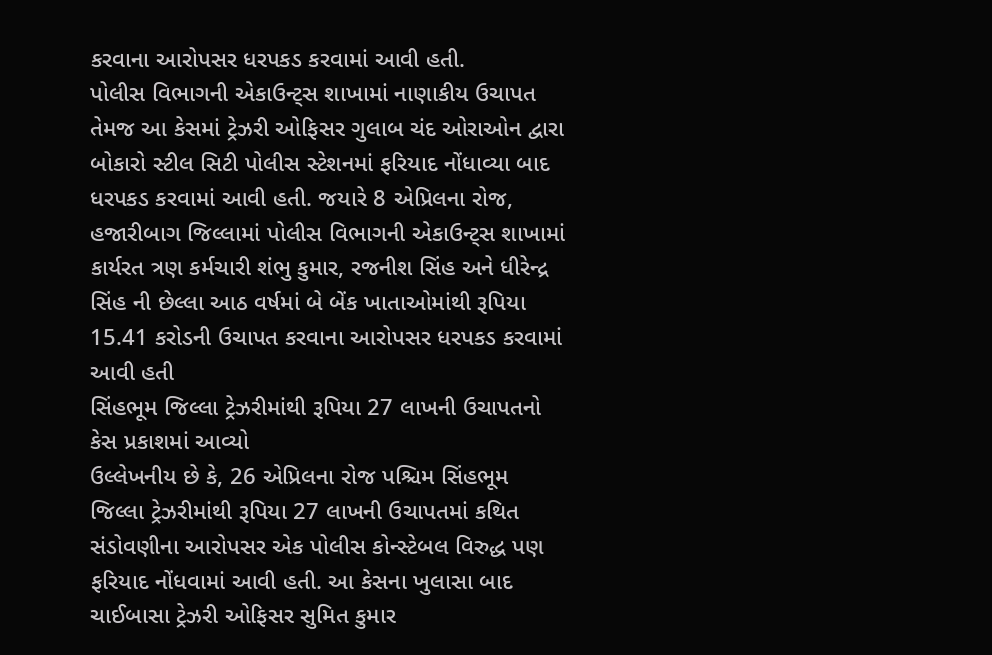કરવાના આરોપસર ધરપકડ કરવામાં આવી હતી.
પોલીસ વિભાગની એકાઉન્ટ્સ શાખામાં નાણાકીય ઉચાપત
તેમજ આ કેસમાં ટ્રેઝરી ઓફિસર ગુલાબ ચંદ ઓરાઓન દ્વારા બોકારો સ્ટીલ સિટી પોલીસ સ્ટેશનમાં ફરિયાદ નોંધાવ્યા બાદ ધરપકડ કરવામાં આવી હતી. જયારે 8 એપ્રિલના રોજ, હજારીબાગ જિલ્લામાં પોલીસ વિભાગની એકાઉન્ટ્સ શાખામાં કાર્યરત ત્રણ કર્મચારી શંભુ કુમાર, રજનીશ સિંહ અને ધીરેન્દ્ર સિંહ ની છેલ્લા આઠ વર્ષમાં બે બેંક ખાતાઓમાંથી રૂપિયા 15.41 કરોડની ઉચાપત કરવાના આરોપસર ધરપકડ કરવામાં આવી હતી
સિંહભૂમ જિલ્લા ટ્રેઝરીમાંથી રૂપિયા 27 લાખની ઉચાપતનો કેસ પ્રકાશમાં આવ્યો
ઉલ્લેખનીય છે કે, 26 એપ્રિલના રોજ પશ્ચિમ સિંહભૂમ જિલ્લા ટ્રેઝરીમાંથી રૂપિયા 27 લાખની ઉચાપતમાં કથિત સંડોવણીના આરોપસર એક પોલીસ કોન્સ્ટેબલ વિરુદ્ધ પણ ફરિયાદ નોંધવામાં આવી હતી. આ કેસના ખુલાસા બાદ ચાઈબાસા ટ્રેઝરી ઓફિસર સુમિત કુમાર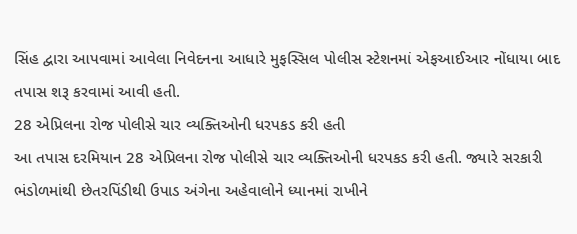સિંહ દ્વારા આપવામાં આવેલા નિવેદનના આધારે મુફસ્સિલ પોલીસ સ્ટેશનમાં એફઆઈઆર નોંધાયા બાદ તપાસ શરૂ કરવામાં આવી હતી.
28 એપ્રિલના રોજ પોલીસે ચાર વ્યક્તિઓની ધરપકડ કરી હતી
આ તપાસ દરમિયાન 28 એપ્રિલના રોજ પોલીસે ચાર વ્યક્તિઓની ધરપકડ કરી હતી. જ્યારે સરકારી ભંડોળમાંથી છેતરપિંડીથી ઉપાડ અંગેના અહેવાલોને ધ્યાનમાં રાખીને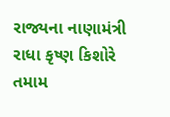રાજ્યના નાણામંત્રી રાધા કૃષ્ણ કિશોરે તમામ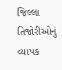જિલ્લા તિજોરીઓનું વ્યાપક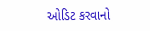ઓડિટ કરવાનો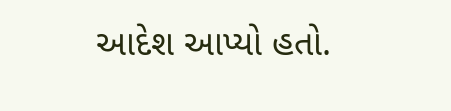આદેશ આપ્યો હતો.